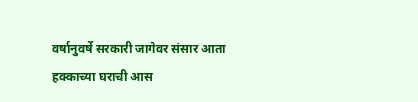वर्षानुवर्षे सरकारी जागेवर संसार आता हक्काच्या घराची आस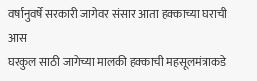वर्षानुवर्षे सरकारी जागेवर संसार आता हक्काच्या घराची आस
घरकुल साठी जागेच्या मालकी हक्काची महसूलमंत्राकडे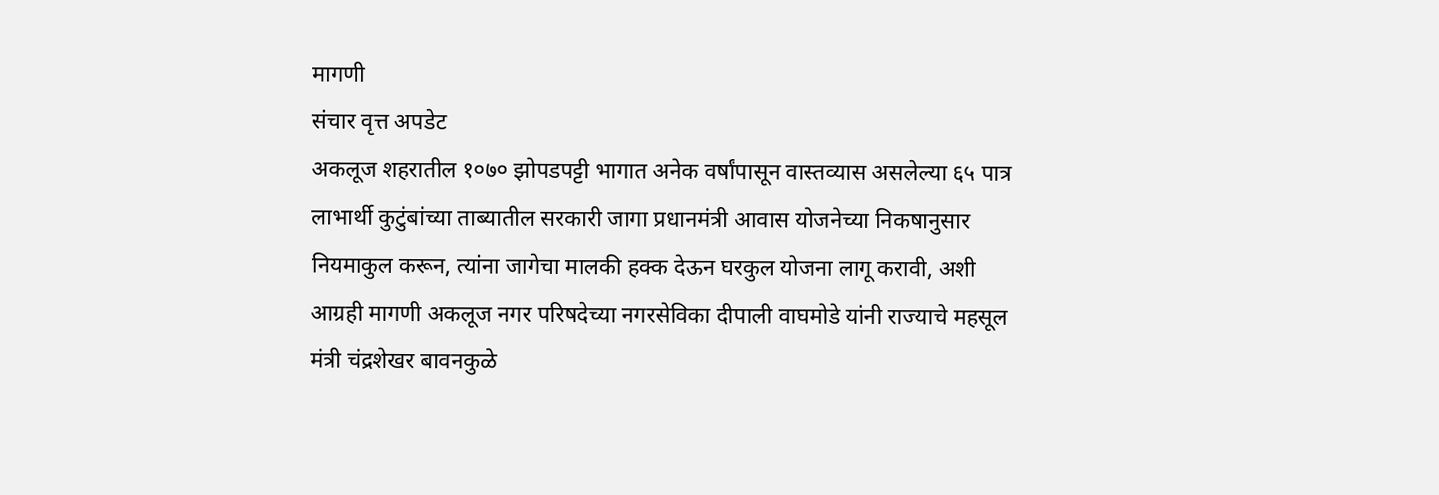मागणी
संचार वृत्त अपडेट
अकलूज शहरातील १०७० झोपडपट्टी भागात अनेक वर्षांपासून वास्तव्यास असलेल्या ६५ पात्र लाभार्थी कुटुंबांच्या ताब्यातील सरकारी जागा प्रधानमंत्री आवास योजनेच्या निकषानुसार नियमाकुल करून, त्यांना जागेचा मालकी हक्क देऊन घरकुल योजना लागू करावी, अशी आग्रही मागणी अकलूज नगर परिषदेच्या नगरसेविका दीपाली वाघमोडे यांनी राज्याचे महसूल मंत्री चंद्रशेखर बावनकुळे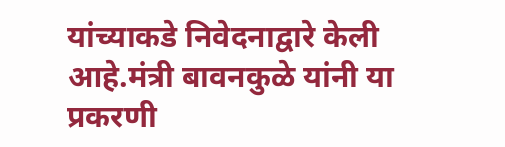यांच्याकडे निवेदनाद्वारे केली आहे.मंत्री बावनकुळे यांनी या प्रकरणी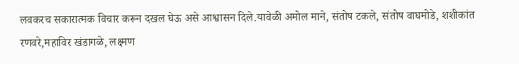लवकरच सकारात्मक विचार करून दखल घेऊ असे आश्वासन दिले.यावेळी अमोल माने, संतोष टकले, संतोष वाघमोडे, शशीकांत रणवरे,महाविर खंडागळे, लक्ष्मण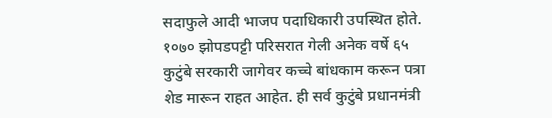सदाफुले आदी भाजप पदाधिकारी उपस्थित होते.
१०७० झोपडपट्टी परिसरात गेली अनेक वर्षे ६५ कुटुंबे सरकारी जागेवर कच्चे बांधकाम करून पत्रा शेड मारून राहत आहेत. ही सर्व कुटुंबे प्रधानमंत्री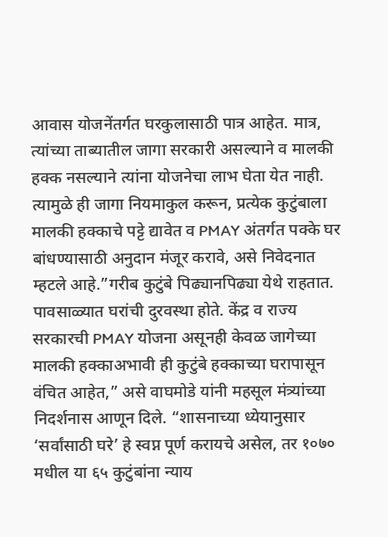आवास योजनेंतर्गत घरकुलासाठी पात्र आहेत. मात्र, त्यांच्या ताब्यातील जागा सरकारी असल्याने व मालकी हक्क नसल्याने त्यांना योजनेचा लाभ घेता येत नाही. त्यामुळे ही जागा नियमाकुल करून, प्रत्येक कुटुंबाला मालकी हक्काचे पट्टे द्यावेत व PMAY अंतर्गत पक्के घर बांधण्यासाठी अनुदान मंजूर करावे, असे निवेदनात म्हटले आहे.”गरीब कुटुंबे पिढ्यानपिढ्या येथे राहतात. पावसाळ्यात घरांची दुरवस्था होते. केंद्र व राज्य सरकारची PMAY योजना असूनही केवळ जागेच्या मालकी हक्काअभावी ही कुटुंबे हक्काच्या घरापासून वंचित आहेत,” असे वाघमोडे यांनी महसूल मंत्र्यांच्या निदर्शनास आणून दिले. “शासनाच्या ध्येयानुसार ‘सर्वांसाठी घरे’ हे स्वप्न पूर्ण करायचे असेल, तर १०७० मधील या ६५ कुटुंबांना न्याय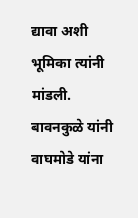द्यावा अशी भूमिका त्यांनी मांडली.
बावनकुळे यांनी वाघमोडे यांना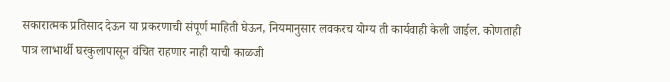सकारात्मक प्रतिसाद देऊन या प्रकरणाची संपूर्ण माहिती घेऊन, नियमानुसार लवकरच योग्य ती कार्यवाही केली जाईल. कोणताही पात्र लाभार्थी घरकुलापासून वंचित राहणार नाही याची काळजी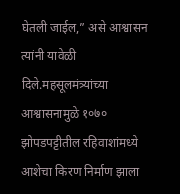घेतली जाईल,” असे आश्वासन त्यांनी यावेळी दिले.महसूलमंत्र्यांच्या आश्वासनामुळे १०७० झोपडपट्टीतील रहिवाशांमध्ये आशेचा किरण निर्माण झाला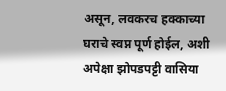असून, लवकरच हक्काच्या घराचे स्वप्न पूर्ण होईल, अशी अपेक्षा झोपडपट्टी वासिया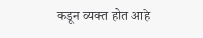कडून व्यक्त होत आहे